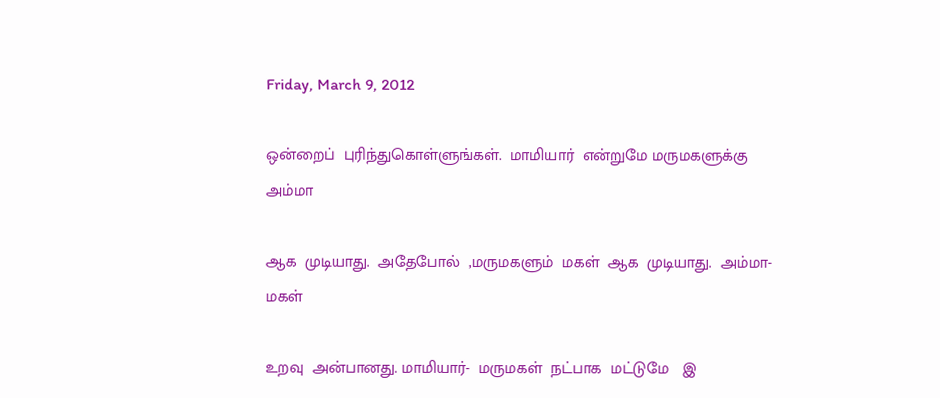Friday, March 9, 2012

ஒன்றைப்  புரிந்துகொள்ளுங்கள்.  மாமியார்  என்றுமே மருமகளுக்கு  அம்மா

ஆக  முடியாது.  அதேபோல்  ,மருமகளும்  மகள்  ஆக  முடியாது.  அம்மா- மகள்

உறவு  அன்பானது. மாமியார்-  மருமகள்  நட்பாக  மட்டுமே   இ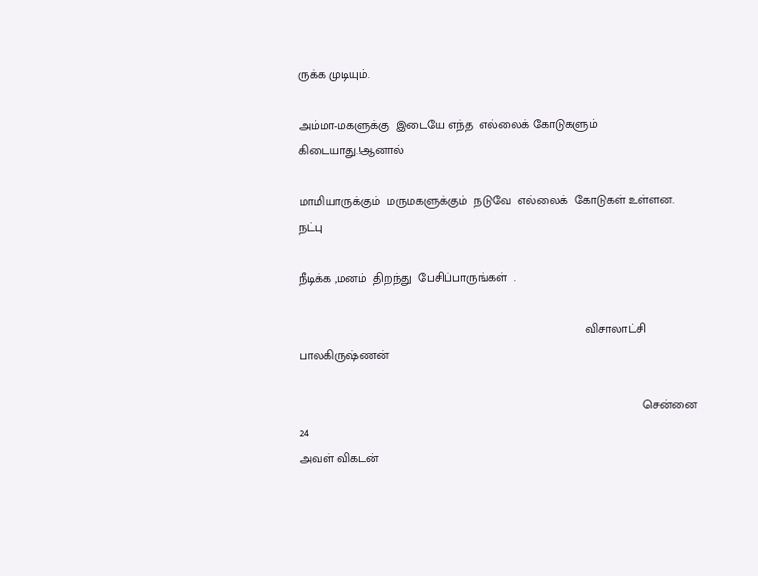ருக்க முடியும்.

அம்மா-மகளுக்கு  இடையே எந்த  எல்லைக் கோடுகளும்  கிடையாது.!ஆனால்

மாமியாருக்கும்  மருமகளுக்கும்  நடுவே  எல்லைக்  கோடுகள் உள்ளன.  நட்பு

நீடிக்க ,மனம்  திறந்து  பேசிப்பாருங்கள்  .

                                                                                     விசாலாட்சி பாலகிருஷ்ணன்

                                                                                                      சென்னை  24
அவள் விகடன்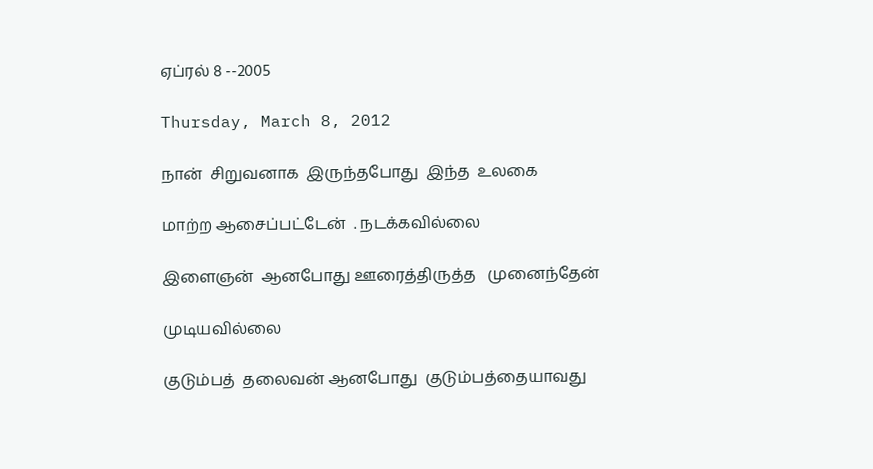ஏப்ரல் 8 --2005

Thursday, March 8, 2012

நான்  சிறுவனாக  இருந்தபோது  இந்த  உலகை

மாற்ற ஆசைப்பட்டேன்  . நடக்கவில்லை

இளைஞன்  ஆனபோது ஊரைத்திருத்த   முனைந்தேன்

முடியவில்லை

குடும்பத்  தலைவன் ஆனபோது  குடும்பத்தையாவது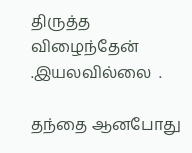திருத்த  விழைந்தேன்  .இயலவில்லை  .

தந்தை ஆனபோது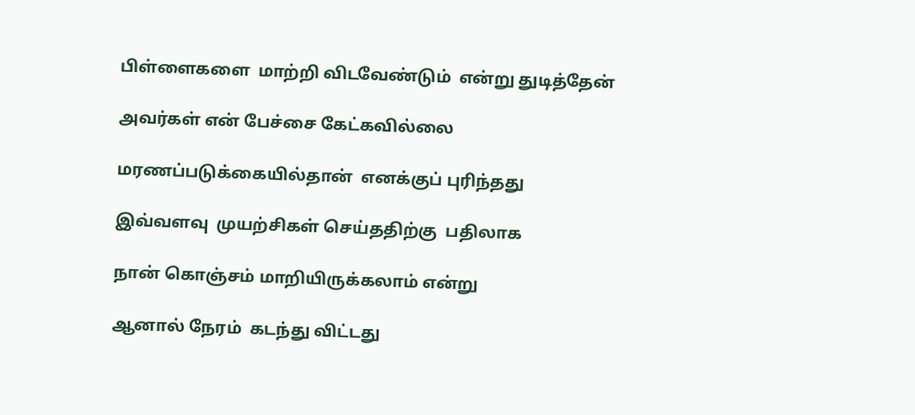பிள்ளைகளை  மாற்றி விடவேண்டும்  என்று துடித்தேன்

அவர்கள் என் பேச்சை கேட்கவில்லை

மரணப்படுக்கையில்தான்  எனக்குப் புரிந்தது

இவ்வளவு  முயற்சிகள் செய்ததிற்கு  பதிலாக

நான் கொஞ்சம் மாறியிருக்கலாம் என்று

ஆனால் நேரம்  கடந்து விட்டது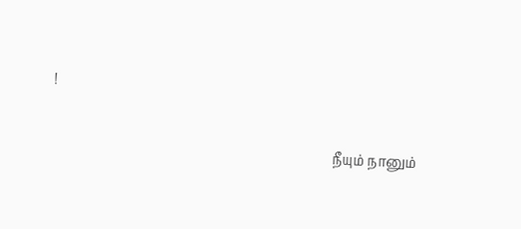!

                                                                                    நீயும் நானும்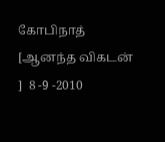கோபிநாத்    [ஆனந்த விகடன்  ]  8 -9 -2010